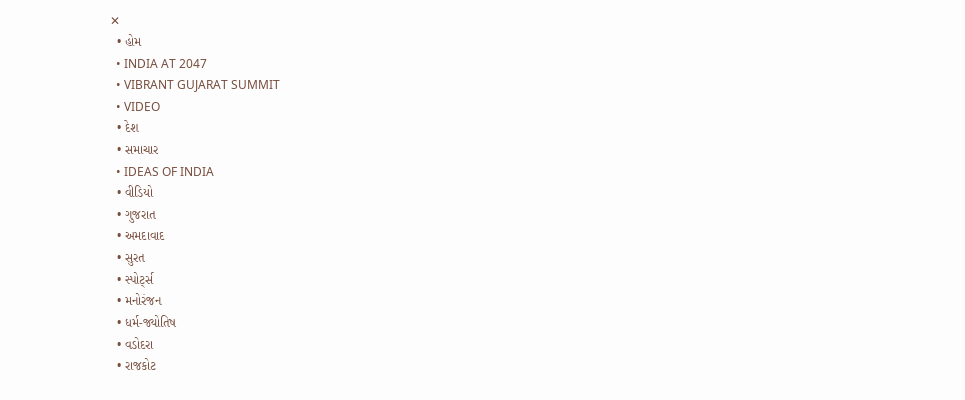✕
  • હોમ
  • INDIA AT 2047
  • VIBRANT GUJARAT SUMMIT
  • VIDEO
  • દેશ
  • સમાચાર
  • IDEAS OF INDIA
  • વીડિયો
  • ગુજરાત
  • અમદાવાદ
  • સુરત
  • સ્પોર્ટ્સ
  • મનોરંજન
  • ધર્મ-જ્યોતિષ
  • વડોદરા
  • રાજકોટ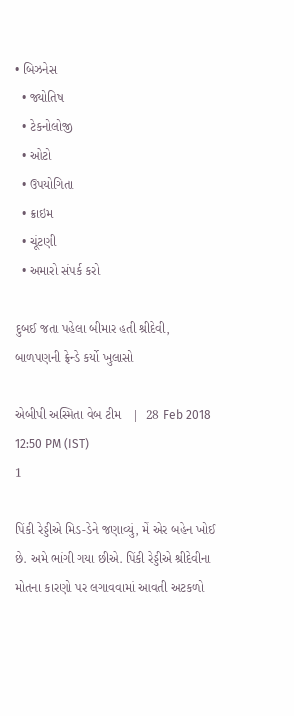• બિઝનેસ
  • જ્યોતિષ
  • ટેકનોલોજી
  • ઓટો
  • ઉપયોગિતા
  • ક્રાઇમ
  • ચૂંટણી
  • અમારો સંપર્ક કરો

દુબઈ જતા પહેલા બીમાર હતી શ્રીદેવી, બાળપણની ફ્રેન્ડે કર્યો ખુલાસો

એબીપી અસ્મિતા વેબ ટીમ   |  28 Feb 2018 12:50 PM (IST)
1

પિંકી રેડ્ડીએ મિડ-ડેને જણાવ્યું, મેં એર બહેન ખોઈ છે. અમે ભાંગી ગયા છીએ. પિંકી રેડ્ડીએ શ્રીદેવીના મોતના કારણો પર લગાવવામાં આવતી અટકળો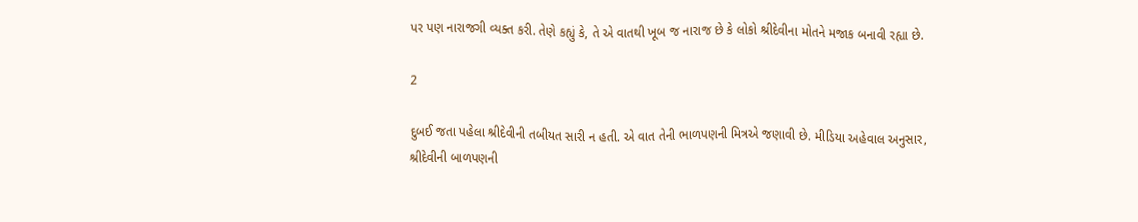પર પણ નારાજગી વ્યક્ત કરી. તેણે કહ્યું કે, તે એ વાતથી ખૂબ જ નારાજ છે કે લોકો શ્રીદેવીના મોતને મજાક બનાવી રહ્યા છે.

2

દુબઈ જતા પહેલા શ્રીદેવીની તબીયત સારી ન હતી. એ વાત તેની ભાળપણની મિત્રએ જણાવી છે. મીડિયા અહેવાલ અનુસાર, શ્રીદેવીની બાળપણની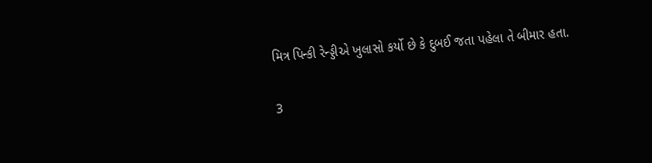મિત્ર પિન્કી રેન્ડ્ડીએ ખુલાસો કર્યો છે કે દુબઈ જતા પહેલા તે બીમાર હતા.

3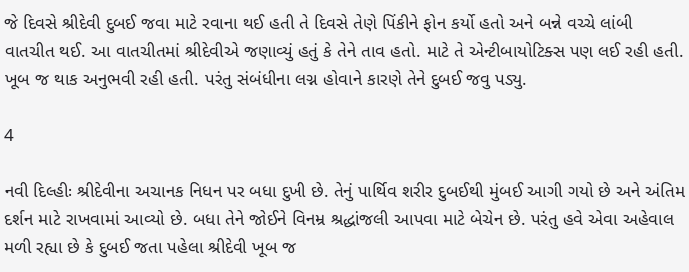જે દિવસે શ્રીદેવી દુબઈ જવા માટે રવાના થઈ હતી તે દિવસે તેણે પિંકીને ફોન કર્યો હતો અને બન્ને વચ્ચે લાંબી વાતચીત થઈ. આ વાતચીતમાં શ્રીદેવીએ જણાવ્યું હતું કે તેને તાવ હતો. માટે તે એન્ટીબાયોટિક્સ પણ લઈ રહી હતી. ખૂબ જ થાક અનુભવી રહી હતી. પરંતુ સંબંધીના લગ્ન હોવાને કારણે તેને દુબઈ જવુ પડ્યુ.

4

નવી દિલ્હીઃ શ્રીદેવીના અચાનક નિધન પર બધા દુખી છે. તેનું પાર્થિવ શરીર દુબઈથી મુંબઈ આગી ગયો છે અને અંતિમ દર્શન માટે રાખવામાં આવ્યો છે. બધા તેને જોઈને વિનમ્ર શ્રદ્ધાંજલી આપવા માટે બેચેન છે. પરંતુ હવે એવા અહેવાલ મળી રહ્યા છે કે દુબઈ જતા પહેલા શ્રીદેવી ખૂબ જ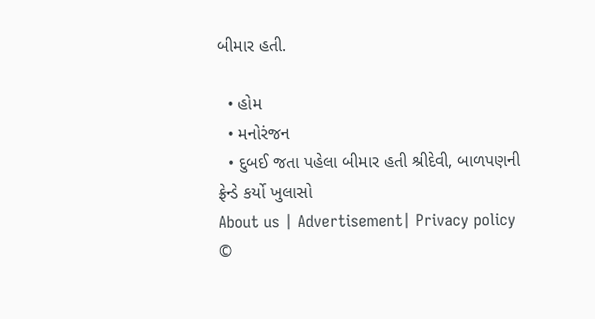બીમાર હતી.

  • હોમ
  • મનોરંજન
  • દુબઈ જતા પહેલા બીમાર હતી શ્રીદેવી, બાળપણની ફ્રેન્ડે કર્યો ખુલાસો
About us | Advertisement| Privacy policy
©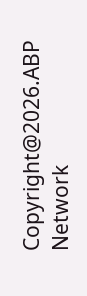Copyright@2026.ABP Network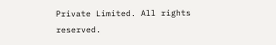Private Limited. All rights reserved.